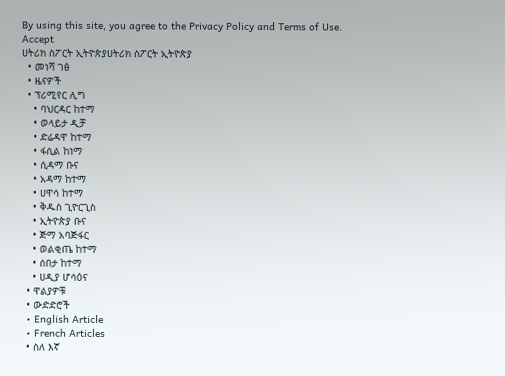By using this site, you agree to the Privacy Policy and Terms of Use.
Accept
ሀትሪክ ስፖርት ኢትዮጵያሀትሪክ ስፖርት ኢትዮጵያ
  • መነሻ ገፅ
  • ዜናዎች
  • ፕሪሚየር ሊግ
    • ባህርዳር ከተማ
    • ወላይታ ዲቻ
    • ድሬዳዋ ከተማ
    • ፋሲል ከነማ
    • ሲዳማ ቡና
    • አዳማ ከተማ
    • ሀዋሳ ከተማ
    • ቅዱስ ጊዮርጊስ
    • ኢትዮጵያ ቡና
    • ጅማ አባጅፋር
    • ወልቂጤ ከተማ
    • ሰበታ ከተማ
    • ሀዲያ ሆሳዕና
  • ዋልያዎቹ
  • ውድድሮች
  • English Article
  • French Articles
  • ስለ እኛ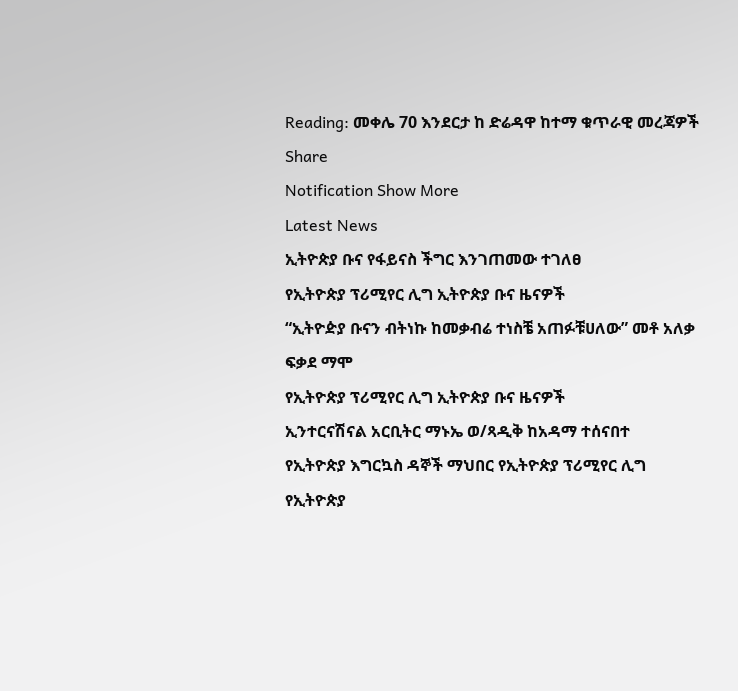Reading: መቀሌ 70 እንደርታ ከ ድሬዳዋ ከተማ ቁጥራዊ መረጃዎች
Share
Notification Show More
Latest News
ኢትዮጵያ ቡና የፋይናስ ችግር እንገጠመው ተገለፀ
የኢትዮጵያ ፕሪሚየር ሊግ ኢትዮጵያ ቡና ዜናዎች
“ኢትዮዽያ ቡናን ብትነኩ ከመቃብሬ ተነስቼ አጠፉቹሀለው” መቶ አለቃ ፍቃደ ማሞ
የኢትዮጵያ ፕሪሚየር ሊግ ኢትዮጵያ ቡና ዜናዎች
ኢንተርናሽናል አርቢትር ማኑኤ ወ/ጻዲቅ ከአዳማ ተሰናበተ
የኢትዮጵያ እግርኳስ ዳኞች ማህበር የኢትዮጵያ ፕሪሚየር ሊግ የኢትዮጵያ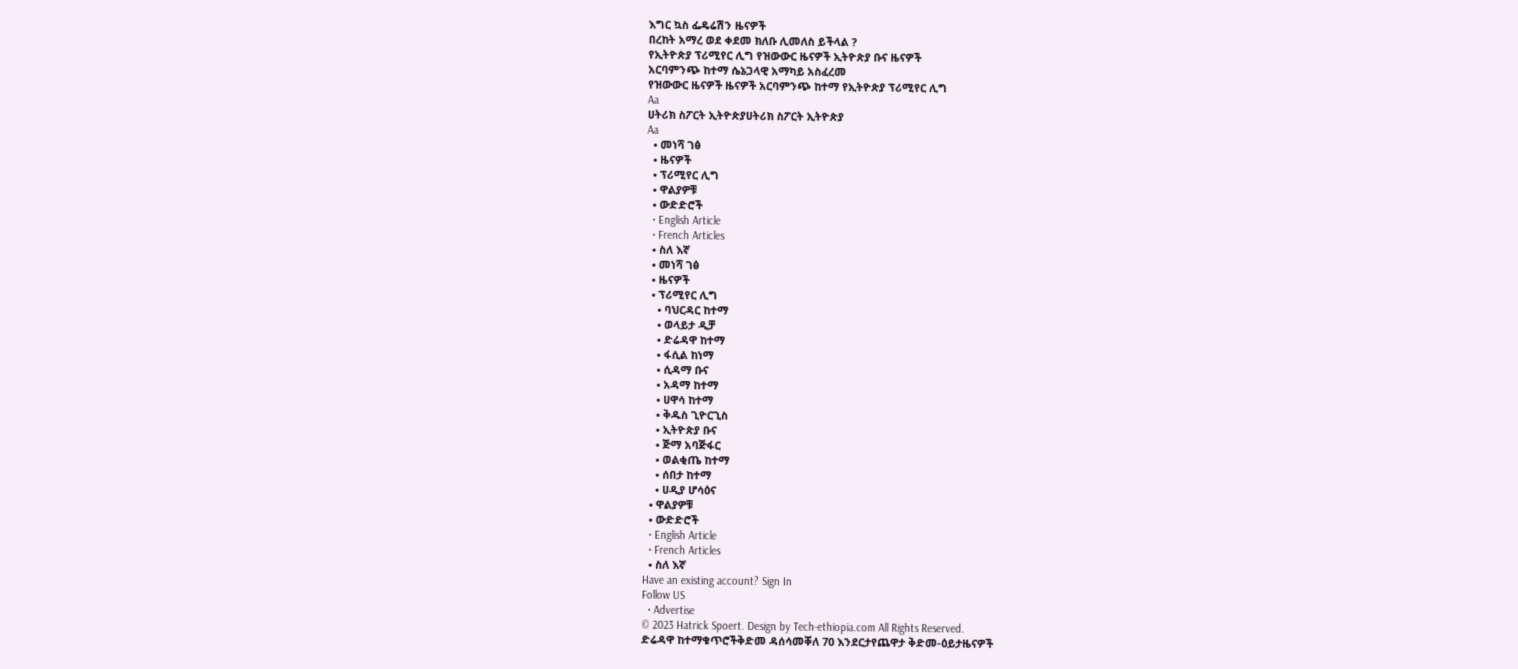እግር ኳስ ፌዴሬሽን ዜናዎች
በረከት አማረ ወደ ቀደመ ክለቡ ሊመለስ ይችላል ?
የኢትዮጵያ ፕሪሚየር ሊግ የዝውውር ዜናዎች ኢትዮጵያ ቡና ዜናዎች
አርባምንጭ ከተማ ሴኔጋላዊ አማካይ አስፈረመ
የዝውውር ዜናዎች ዜናዎች አርባምንጭ ከተማ የኢትዮጵያ ፕሪሚየር ሊግ
Aa
ሀትሪክ ስፖርት ኢትዮጵያሀትሪክ ስፖርት ኢትዮጵያ
Aa
  • መነሻ ገፅ
  • ዜናዎች
  • ፕሪሚየር ሊግ
  • ዋልያዎቹ
  • ውድድሮች
  • English Article
  • French Articles
  • ስለ እኛ
  • መነሻ ገፅ
  • ዜናዎች
  • ፕሪሚየር ሊግ
    • ባህርዳር ከተማ
    • ወላይታ ዲቻ
    • ድሬዳዋ ከተማ
    • ፋሲል ከነማ
    • ሲዳማ ቡና
    • አዳማ ከተማ
    • ሀዋሳ ከተማ
    • ቅዱስ ጊዮርጊስ
    • ኢትዮጵያ ቡና
    • ጅማ አባጅፋር
    • ወልቂጤ ከተማ
    • ሰበታ ከተማ
    • ሀዲያ ሆሳዕና
  • ዋልያዎቹ
  • ውድድሮች
  • English Article
  • French Articles
  • ስለ እኛ
Have an existing account? Sign In
Follow US
  • Advertise
© 2023 Hatrick Spoert. Design by Tech-ethiopia.com All Rights Reserved.
ድሬዳዋ ከተማቁጥሮችቅድመ ዳሰሳመቐለ 70 እንደርታየጨዋታ ቅድመ-ዕይታዜናዎች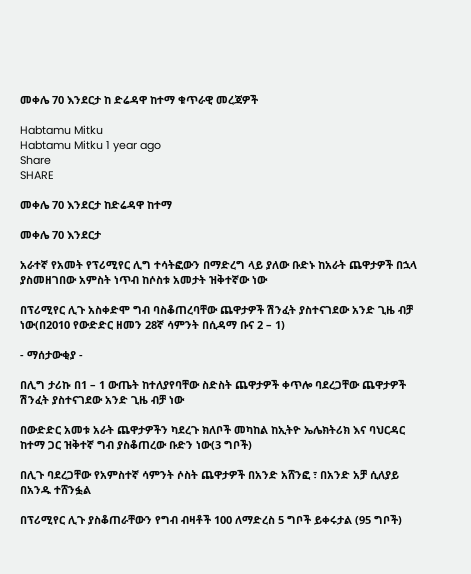መቀሌ 70 እንደርታ ከ ድሬዳዋ ከተማ ቁጥራዊ መረጃዎች

Habtamu Mitku
Habtamu Mitku 1 year ago
Share
SHARE

መቀሌ 70 እንደርታ ከድሬዳዋ ከተማ

መቀሌ 70 እንደርታ

አራተኛ የአመት የፕሪሚየር ሊግ ተሳትፎውን በማድረግ ላይ ያለው ቡድኑ ከአራት ጨዋታዎች በኋላ ያስመዘገበው አምስት ነጥብ ከሶስቱ አመታት ዝቅተኛው ነው

በፕሪሚየር ሊጉ አስቀድሞ ግብ ባስቆጠረባቸው ጨዋታዎች ሽንፈት ያስተናገደው አንድ ጊዜ ብቻ ነው(በ2010 የውድድር ዘመን 28ኛ ሳምንት በሲዳማ ቡና 2 – 1)

- ማሰታውቂያ -

በሊግ ታሪኩ በ1 – 1 ውጤት ከተለያየባቸው ስድስት ጨዋታዎች ቀጥሎ ባደረጋቸው ጨዋታዎች ሽንፈት ያስተናገደው አንድ ጊዜ ብቻ ነው

በውድድር አመቱ አራት ጨዋታዎችን ካደረጉ ክለቦች መካከል ከኢትዮ ኤሌክትሪክ እና ባህርዳር ከተማ ጋር ዝቅተኛ ግብ ያስቆጠረው ቡድን ነው(3 ግቦች)

በሊጉ ባደረጋቸው የአምስተኛ ሳምንት ሶስት ጨዋታዎች በአንድ አሸንፎ ፣ በአንድ አቻ ሲለያይ በአንዱ ተሸንፏል

በፕሪሚየር ሊጉ ያስቆጠራቸውን የግብ ብዛቶች 100 ለማድረስ 5 ግቦች ይቀሩታል (95 ግቦች)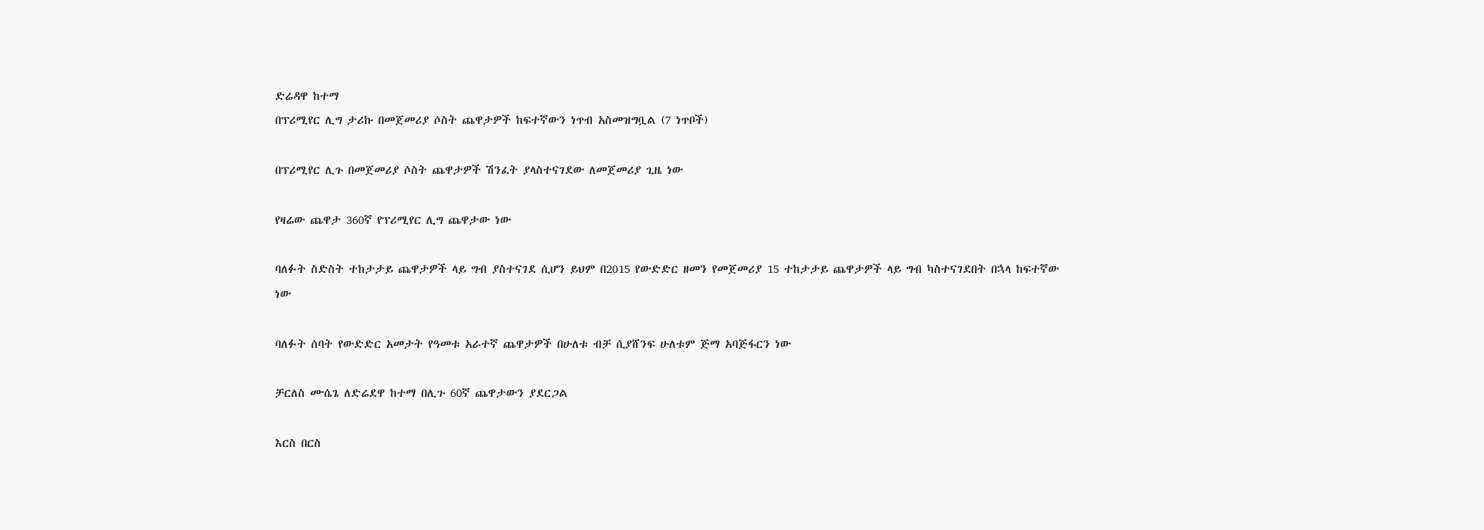ድሬዳዋ ከተማ
በፕሪሚየር ሊግ ታሪኩ በመጀመሪያ ሶስት ጨዋታዎች ከፍተኛውን ነጥብ አስመዝግቧል (7 ነጥቦች)

በፕሪሚየር ሊጉ በመጀመሪያ ሶስት ጨዋታዎች ሽንፈት ያላስተናገደው ለመጀመሪያ ጊዜ ነው

የዛሬው ጨዋታ 360ኛ የፕሪሚየር ሊግ ጨዋታው ነው

ባለፉት ስድስት ተከታታይ ጨዋታዎች ላይ ግብ ያስተናገደ ሲሆን ይህም በ2015 የውድድር ዘመን የመጀመሪያ 15 ተከታታይ ጨዋታዎች ላይ ግብ ካስተናገደበት በኋላ ከፍተኛው ነው

ባለፉት ሰባት የውድድር አመታት የዓመቱ አራተኛ ጨዋታዎች በሁለቱ ብቻ ሲያሸንፍ ሁለቱም ጅማ አባጅፋርን ነው

ቻርለስ ሙሴጌ ለድሬደዋ ከተማ በሊጉ 60ኛ ጨዋታውን ያደርጋል

እርስ በርስ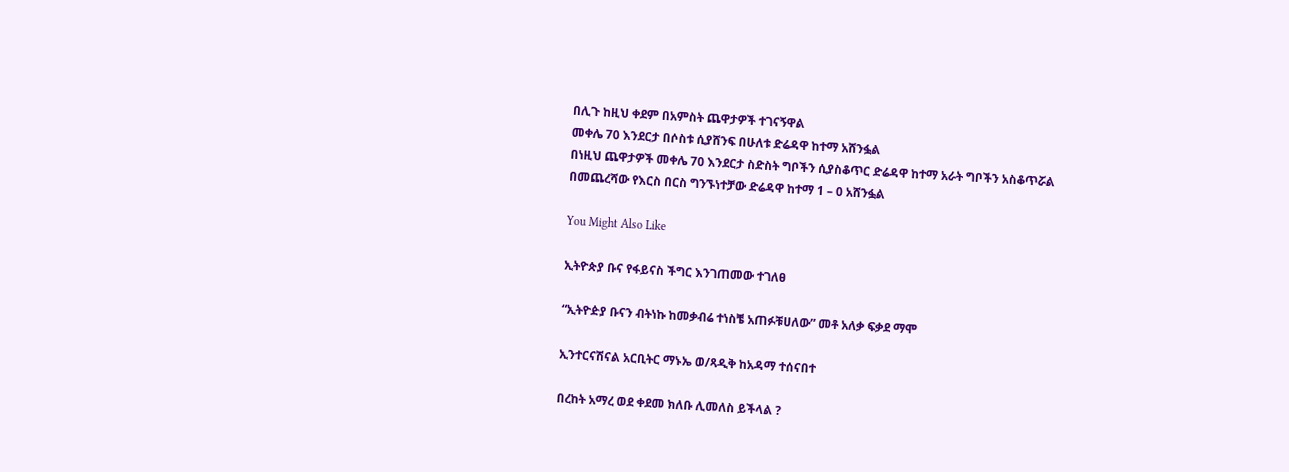በሊጉ ከዚህ ቀደም በአምስት ጨዋታዎች ተገናኝዋል
መቀሌ 70 እንደርታ በሶስቱ ሲያሸንፍ በሁለቱ ድሬዳዋ ከተማ አሸንፏል
በነዚህ ጨዋታዎች መቀሌ 70 እንደርታ ስድስት ግቦችን ሲያስቆጥር ድሬዳዋ ከተማ አራት ግቦችን አስቆጥሯል
በመጨረሻው የእርስ በርስ ግንኙነተቻው ድሬዳዋ ከተማ 1 – 0 አሸንፏል

You Might Also Like

ኢትዮጵያ ቡና የፋይናስ ችግር እንገጠመው ተገለፀ

“ኢትዮዽያ ቡናን ብትነኩ ከመቃብሬ ተነስቼ አጠፉቹሀለው” መቶ አለቃ ፍቃደ ማሞ

ኢንተርናሽናል አርቢትር ማኑኤ ወ/ጻዲቅ ከአዳማ ተሰናበተ

በረከት አማረ ወደ ቀደመ ክለቡ ሊመለስ ይችላል ?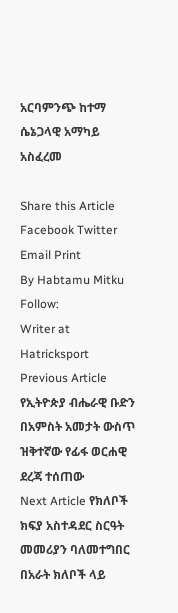አርባምንጭ ከተማ ሴኔጋላዊ አማካይ አስፈረመ

Share this Article
Facebook Twitter Email Print
By Habtamu Mitku
Follow:
Writer at Hatricksport
Previous Article የኢትዮጵያ ብሔራዊ ቡድን በአምስት አመታት ውስጥ ዝቅተኛው የፊፋ ወርሐዊ ደረጃ ተሰጠው
Next Article የክለቦች ክፍያ አስተዳደር ስርዓት መመሪያን ባለመተግበር በአራት ክለቦች ላይ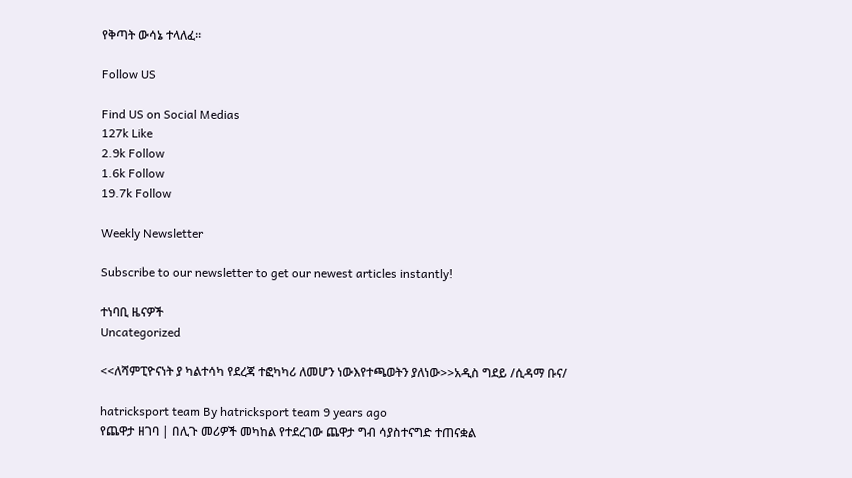የቅጣት ውሳኔ ተላለፈ።

Follow US

Find US on Social Medias
127k Like
2.9k Follow
1.6k Follow
19.7k Follow

Weekly Newsletter

Subscribe to our newsletter to get our newest articles instantly!

ተነባቢ ዜናዎች
Uncategorized

<<ለሻምፒዮናነት ያ ካልተሳካ የደረጃ ተፎካካሪ ለመሆን ነውእየተጫወትን ያለነው>>አዲስ ግደይ /ሲዳማ ቡና/

hatricksport team By hatricksport team 9 years ago
የጨዋታ ዘገባ | በሊጉ መሪዎች መካከል የተደረገው ጨዋታ ግብ ሳያስተናግድ ተጠናቋል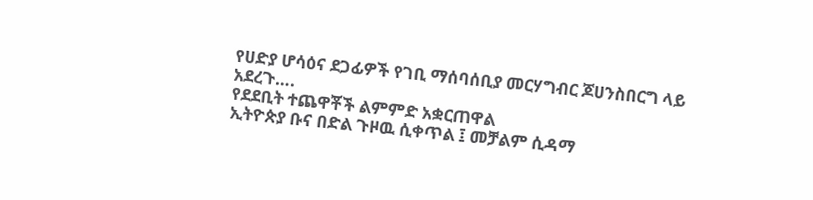የሀድያ ሆሳዕና ደጋፊዎች የገቢ ማሰባሰቢያ መርሃግብር ጆሀንስበርግ ላይ አደረጉ….
የደደቢት ተጨዋቾች ልምምድ አቋርጠዋል
ኢትዮጵያ ቡና በድል ጉዞዉ ሲቀጥል ፤ መቻልም ሲዳማ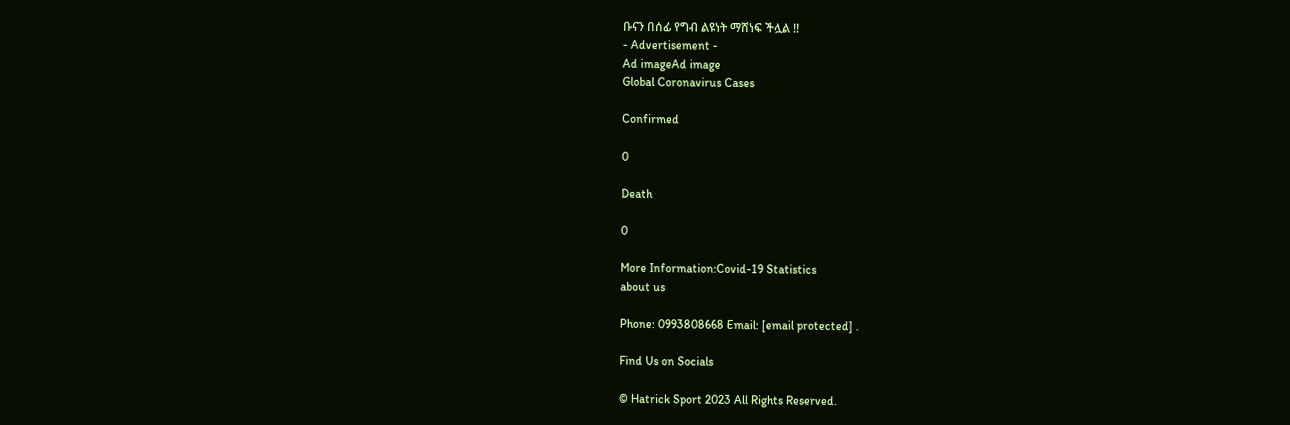ቡናን በሰፊ የግብ ልዩነት ማሸነፍ ችሏል !!
- Advertisement -
Ad imageAd image
Global Coronavirus Cases

Confirmed

0

Death

0

More Information:Covid-19 Statistics
about us

Phone: 0993808668 Email: [email protected] .

Find Us on Socials

© Hatrick Sport 2023 All Rights Reserved.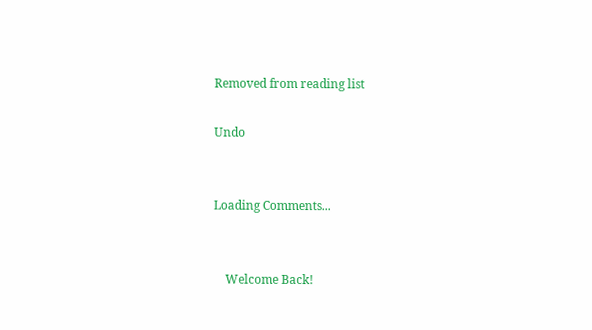Removed from reading list

Undo


Loading Comments...


    Welcome Back!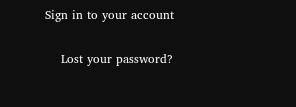Sign in to your account

    Lost your password?